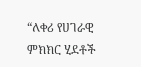“ለቀሪ የሀገራዊ ምክክር ሂደቶች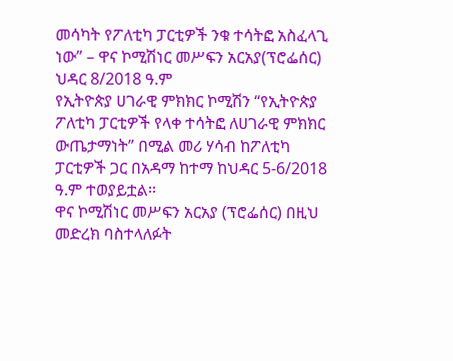መሳካት የፖለቲካ ፓርቲዎች ንቁ ተሳትፎ አስፈላጊ ነው” – ዋና ኮሚሽነር መሥፍን አርአያ(ፕሮፌሰር)
ህዳር 8/2018 ዓ.ም
የኢትዮጵያ ሀገራዊ ምክክር ኮሚሽን “የኢትዮጵያ ፖለቲካ ፓርቲዎች የላቀ ተሳትፎ ለሀገራዊ ምክክር ውጤታማነት” በሚል መሪ ሃሳብ ከፖለቲካ ፓርቲዎች ጋር በአዳማ ከተማ ከህዳር 5-6/2018 ዓ.ም ተወያይቷል፡፡
ዋና ኮሚሽነር መሥፍን አርአያ (ፕሮፌሰር) በዚህ መድረክ ባስተላለፉት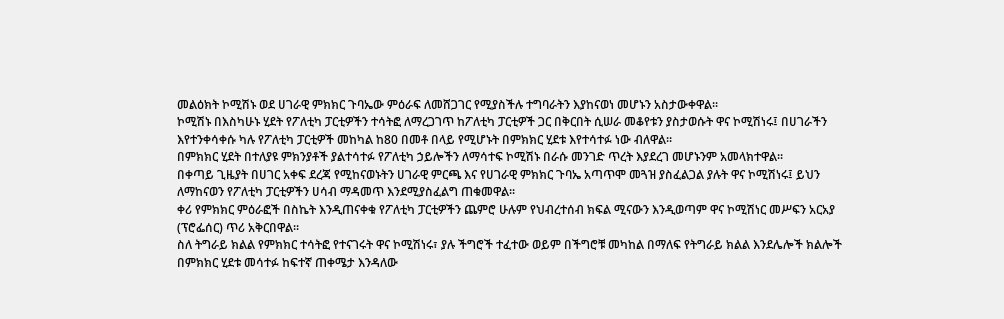መልዕክት ኮሚሽኑ ወደ ሀገራዊ ምክክር ጉባኤው ምዕራፍ ለመሸጋገር የሚያስችሉ ተግባራትን እያከናወነ መሆኑን አስታውቀዋል፡፡
ኮሚሽኑ በእስካሁኑ ሂደት የፖለቲካ ፓርቲዎችን ተሳትፎ ለማረጋገጥ ከፖለቲካ ፓርቲዎች ጋር በቅርበት ሲሠራ መቆየቱን ያስታወሱት ዋና ኮሚሽነሩ፤ በሀገራችን እየተንቀሳቀሱ ካሉ የፖለቲካ ፓርቲዎች መከካል ከ80 በመቶ በላይ የሚሆኑት በምክክር ሂደቱ እየተሳተፉ ነው ብለዋል፡፡
በምክክር ሂደት በተለያዩ ምክንያቶች ያልተሳተፉ የፖለቲካ ኃይሎችን ለማሳተፍ ኮሚሽኑ በራሱ መንገድ ጥረት እያደረገ መሆኑንም አመላክተዋል፡፡
በቀጣይ ጊዜያት በሀገር አቀፍ ደረጃ የሚከናወኑትን ሀገራዊ ምርጫ እና የሀገራዊ ምክክር ጉባኤ አጣጥሞ መጓዝ ያስፈልጋል ያሉት ዋና ኮሚሽነሩ፤ ይህን ለማከናወን የፖለቲካ ፓርቲዎችን ሀሳብ ማዳመጥ እንደሚያስፈልግ ጠቁመዋል፡፡
ቀሪ የምክክር ምዕራፎች በስኬት እንዲጠናቀቁ የፖለቲካ ፓርቲዎችን ጨምሮ ሁሉም የህብረተሰብ ክፍል ሚናውን እንዲወጣም ዋና ኮሚሽነር መሥፍን አርአያ (ፕሮፌሰር) ጥሪ አቅርበዋል፡፡
ስለ ትግራይ ክልል የምክክር ተሳትፎ የተናገሩት ዋና ኮሚሽነሩ፣ ያሉ ችግሮች ተፈተው ወይም በችግሮቹ መካከል በማለፍ የትግራይ ክልል እንደሌሎች ክልሎች በምክክር ሂደቱ መሳተፉ ከፍተኛ ጠቀሜታ እንዳለው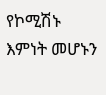የኮሚሽኑ እምነት መሆኑን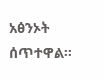አፅንኦት ሰጥተዋል፡፡